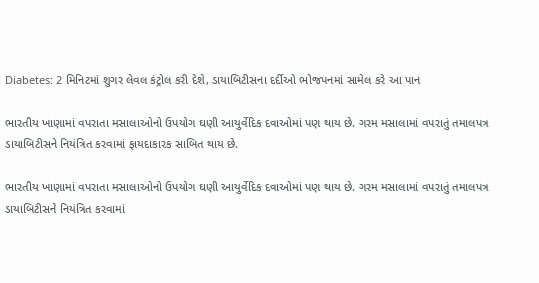Diabetes: 2 મિનિટમાં શુગર લેવલ કંટ્રોલ કરી દેશે, ડાયાબિટીસના દર્દીઓ ભોજપનમાં સામેલ કરે આ પાન

ભારતીય ખાણામાં વપરાતા મસાલાઓનો ઉપયોગ ઘણી આયુર્વેદિક દવાઓમાં પણ થાય છે. ગરમ મસાલામાં વપરાતું તમાલપત્ર ડાયાબિટીસને નિયંત્રિત કરવામાં ફાયદાકારક સાબિત થાય છે.

ભારતીય ખાણામાં વપરાતા મસાલાઓનો ઉપયોગ ઘણી આયુર્વેદિક દવાઓમાં પણ થાય છે. ગરમ મસાલામાં વપરાતું તમાલપત્ર ડાયાબિટીસને નિયંત્રિત કરવામાં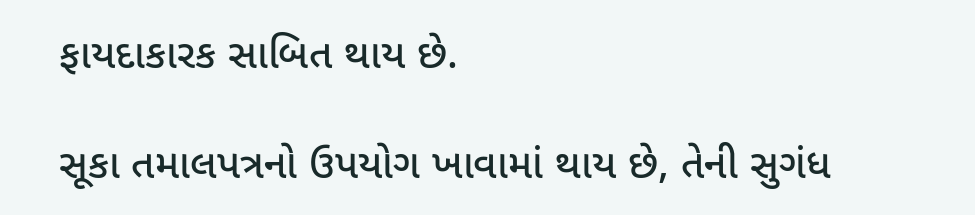ફાયદાકારક સાબિત થાય છે.

સૂકા તમાલપત્રનો ઉપયોગ ખાવામાં થાય છે, તેની સુગંધ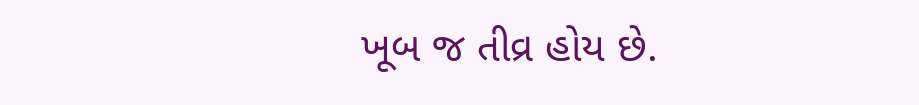ખૂબ જ તીવ્ર હોય છે.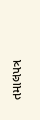તમાલપત્ર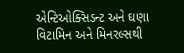એન્ટિઓક્સિડન્ટ અને ઘણા વિટામિન અને મિનરલ્સથી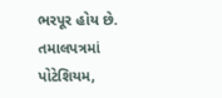ભરપૂર હોય છે. તમાલપત્રમાં પોટેશિયમ,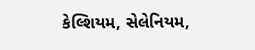કેલ્શિયમ, સેલેનિયમ,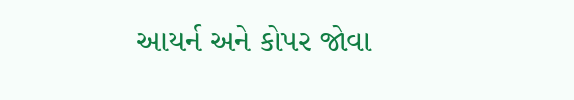આયર્ન અને કોપર જોવા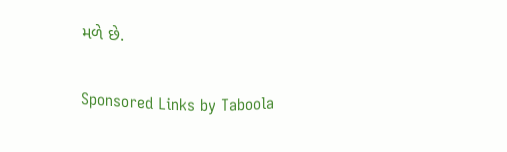મળે છે.

Sponsored Links by Taboola